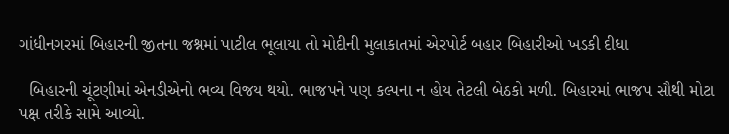ગાંધીનગરમાં બિહારની જીતના જશ્નમાં પાટીલ ભૂલાયા તો મોદીની મુલાકાતમાં એરપોર્ટ બહાર બિહારીઓ ખડકી દીધા

  બિહારની ચૂંટણીમાં એનડીએનો ભવ્ય વિજય થયો. ભાજપને પણ કલ્પના ન હોય તેટલી બેઠકો મળી. બિહારમાં ભાજપ સૌથી મોટા પક્ષ તરીકે સામે આવ્યો.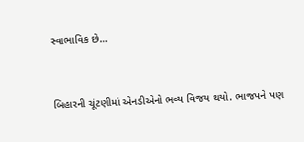સ્વાભાવિક છે…



બિહારની ચૂંટણીમાં એનડીએનો ભવ્ય વિજય થયો. ભાજપને પણ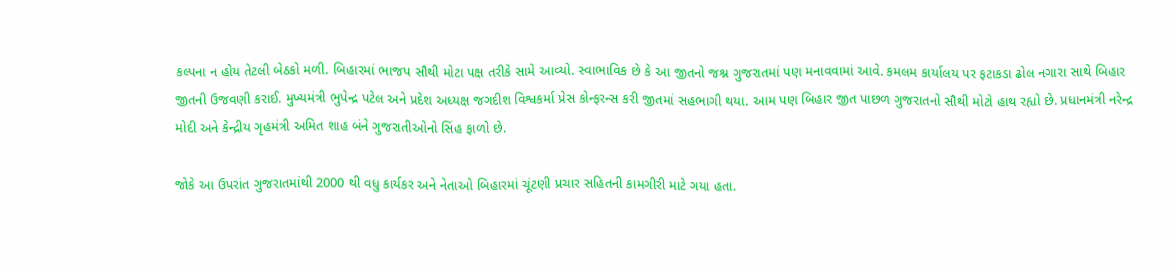કલ્પના ન હોય તેટલી બેઠકો મળી. બિહારમાં ભાજપ સૌથી મોટા પક્ષ તરીકે સામે આવ્યો. સ્વાભાવિક છે કે આ જીતનો જશ્ન ગુજરાતમાં પણ મનાવવામાં આવે. કમલમ કાર્યાલય પર ફટાકડા ઢોલ નગારા સાથે બિહાર જીતની ઉજવણી કરાઈ. મુખ્યમંત્રી ભુપેન્દ્ર પટેલ અને પ્રદેશ અધ્યક્ષ જગદીશ વિશ્વકર્મા પ્રેસ કોન્ફરન્સ કરી જીતમાં સહભાગી થયા. આમ પણ બિહાર જીત પાછળ ગુજરાતનો સૌથી મોટો હાથ રહ્યો છે. પ્રધાનમંત્રી નરેન્દ્ર મોદી અને કેન્દ્રીય ગૃહમંત્રી અમિત શાહ બંને ગુજરાતીઓનો સિંહ ફાળો છે.

જોકે આ ઉપરાંત ગુજરાતમાંથી 2000 થી વધુ કાર્યકર અને નેતાઓ બિહારમાં ચૂંટણી પ્રચાર સહિતની કામગીરી માટે ગયા હતા.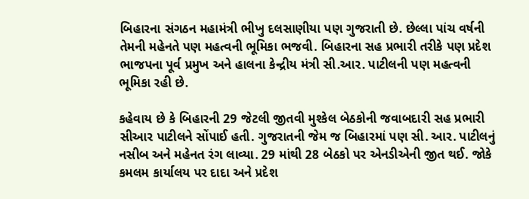બિહારના સંગઠન મહામંત્રી ભીખુ દલસાણીયા પણ ગુજરાતી છે. છેલ્લા પાંચ વર્ષની તેમની મહેનતે પણ મહત્વની ભૂમિકા ભજવી. બિહારના સહ પ્રભારી તરીકે પણ પ્રદેશ ભાજપના પૂર્વ પ્રમુખ અને હાલના કેન્દ્રીય મંત્રી સી.આર. પાટીલની પણ મહત્વની ભૂમિકા રહી છે.

કહેવાય છે કે બિહારની 29 જેટલી જીતવી મુશ્કેલ બેઠકોની જવાબદારી સહ પ્રભારી સીઆર પાટીલને સોંપાઈ હતી. ગુજરાતની જેમ જ બિહારમાં પણ સી. આર. પાટીલનું નસીબ અને મહેનત રંગ લાવ્યા. 29 માંથી 28 બેઠકો પર એનડીએની જીત થઈ. જોકે કમલમ કાર્યાલય પર દાદા અને પ્રદેશ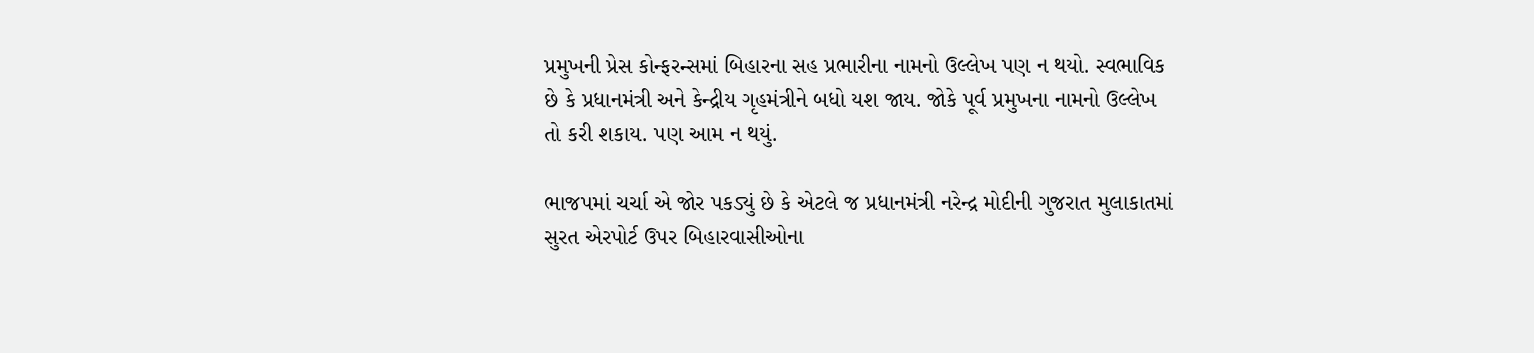પ્રમુખની પ્રેસ કોન્ફરન્સમાં બિહારના સહ પ્રભારીના નામનો ઉલ્લેખ પણ ન થયો. સ્વભાવિક છે કે પ્રધાનમંત્રી અને કેન્દ્રીય ગૃહમંત્રીને બધો યશ જાય. જોકે પૂર્વ પ્રમુખના નામનો ઉલ્લેખ તો કરી શકાય. પણ આમ ન થયું.

ભાજપમાં ચર્ચા એ જોર પકડ્યું છે કે એટલે જ પ્રધાનમંત્રી નરેન્દ્ર મોદીની ગુજરાત મુલાકાતમાં સુરત એરપોર્ટ ઉપર બિહારવાસીઓના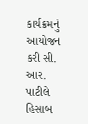કાર્યક્રમનું આયોજન કરી સી. આર. પાટીલે હિસાબ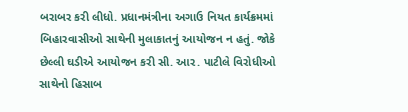બરાબર કરી લીધો. પ્રધાનમંત્રીના અગાઉ નિયત કાર્યક્રમમાં બિહારવાસીઓ સાથેની મુલાકાતનું આયોજન ન હતું. જોકે છેલ્લી ઘડીએ આયોજન કરી સી. આર. પાટીલે વિરોધીઓ સાથેનો હિસાબ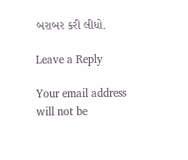બરાબર કરી લીધો.

Leave a Reply

Your email address will not be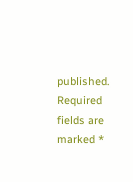published. Required fields are marked *